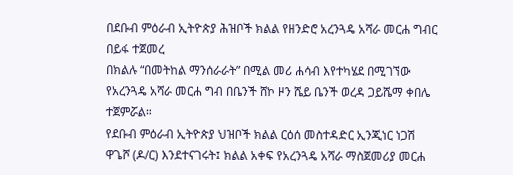በደቡብ ምዕራብ ኢትዮጵያ ሕዝቦች ክልል የዘንድሮ አረንጓዴ አሻራ መርሐ ግብር በይፋ ተጀመረ
በክልሉ “በመትከል ማንሰራራት” በሚል መሪ ሐሳብ እየተካሄደ በሚገኘው የአረንጓዴ አሻራ መርሐ ግብ በቤንች ሸኮ ዞን ሼይ ቤንች ወረዳ ጋይሼማ ቀበሌ ተጀምሯል።
የደቡብ ምዕራብ ኢትዮጵያ ህዝቦች ክልል ርዕሰ መስተዳድር ኢንጂነር ነጋሽ ዋጌሾ (ዶ/ር) እንደተናገሩት፤ ክልል አቀፍ የአረንጓዴ አሻራ ማስጀመሪያ መርሐ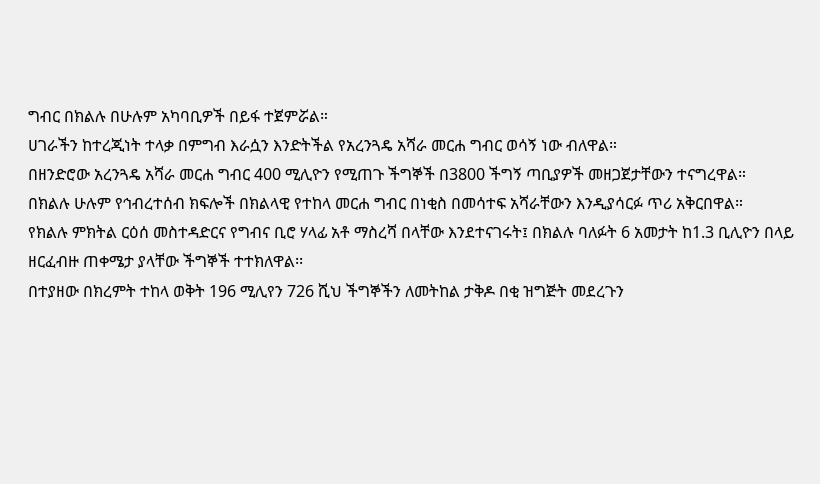ግብር በክልሉ በሁሉም አካባቢዎች በይፋ ተጀምሯል።
ሀገራችን ከተረጂነት ተላቃ በምግብ እራሷን እንድትችል የአረንጓዴ አሻራ መርሐ ግብር ወሳኝ ነው ብለዋል።
በዘንድሮው አረንጓዴ አሻራ መርሐ ግብር 400 ሚሊዮን የሚጠጉ ችግኞች በ3800 ችግኝ ጣቢያዎች መዘጋጀታቸውን ተናግረዋል።
በክልሉ ሁሉም የኅብረተሰብ ክፍሎች በክልላዊ የተከላ መርሐ ግብር በነቂስ በመሳተፍ አሻራቸውን እንዲያሳርፉ ጥሪ አቅርበዋል።
የክልሉ ምክትል ርዕሰ መስተዳድርና የግብና ቢሮ ሃላፊ አቶ ማስረሻ በላቸው እንደተናገሩት፤ በክልሉ ባለፉት 6 አመታት ከ1.3 ቢሊዮን በላይ ዘርፈብዙ ጠቀሜታ ያላቸው ችግኞች ተተክለዋል፡፡
በተያዘው በክረምት ተከላ ወቅት 196 ሚሊየን 726 ሺህ ችግኞችን ለመትከል ታቅዶ በቂ ዝግጅት መደረጉን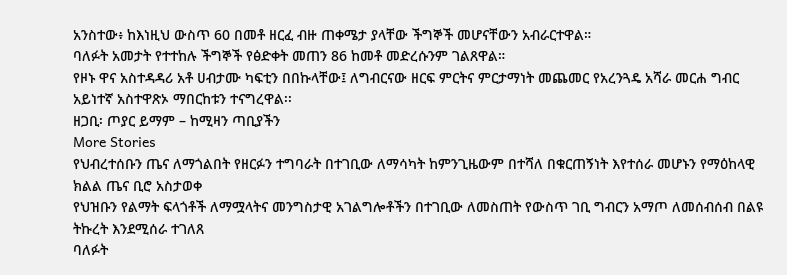አንስተው፥ ከእነዚህ ውስጥ 60 በመቶ ዘርፈ ብዙ ጠቀሜታ ያላቸው ችግኞች መሆናቸውን አብራርተዋል።
ባለፉት አመታት የተተከሉ ችግኞች የፅድቀት መጠን 86 ከመቶ መድረሱንም ገልጸዋል።
የዞኑ ዋና አስተዳዳሪ አቶ ሀብታሙ ካፍቲን በበኩላቸው፤ ለግብርናው ዘርፍ ምርትና ምርታማነት መጨመር የአረንጓዴ አሻራ መርሐ ግብር አይነተኛ አስተዋጽኦ ማበርከቱን ተናግረዋል፡፡
ዘጋቢ፡ ጦያር ይማም – ከሚዛን ጣቢያችን
More Stories
የህብረተሰቡን ጤና ለማጎልበት የዘርፉን ተግባራት በተገቢው ለማሳካት ከምንጊዜውም በተሻለ በቁርጠኝነት እየተሰራ መሆኑን የማዕከላዊ ክልል ጤና ቢሮ አስታወቀ
የህዝቡን የልማት ፍላጎቶች ለማሟላትና መንግስታዊ አገልግሎቶችን በተገቢው ለመስጠት የውስጥ ገቢ ግብርን አማጦ ለመሰብሰብ በልዩ ትኩረት እንደሚሰራ ተገለጸ
ባለፉት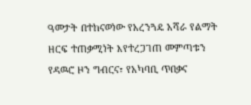ዓመታት በተከናወነው የአረንጓዴ አሻራ የልማት ዘርፍ ተጠቃሚነት እየተረጋገጠ መምጣቱን የዳዉሮ ዞን ግብርና፣ የአካባቢ ጥበቃና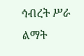ኅብረት ሥራ ልማት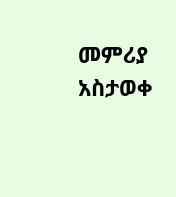መምሪያ አስታወቀ